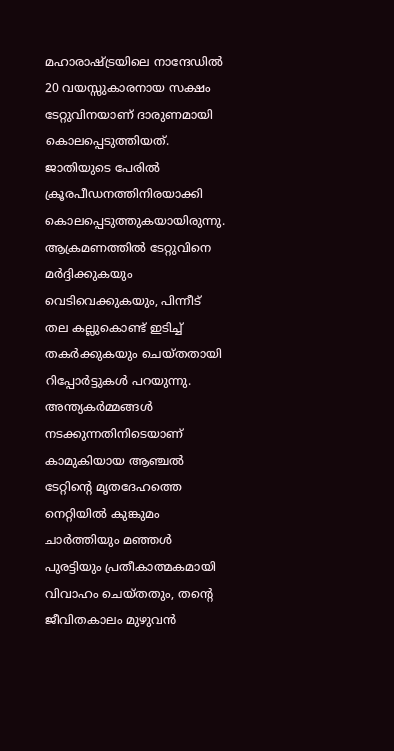മഹാരാഷ്ട്രയിലെ നാന്ദേഡിൽ 20 വയസ്സുകാരനായ സക്ഷം ടേറ്റുവിനയാണ് ദാരുണമായി കൊലപ്പെടുത്തിയത്. ജാതിയുടെ പേരിൽ ക്രൂരപീഡനത്തിനിരയാക്കി കൊലപ്പെടുത്തുകയായിരുന്നു. ആക്രമണത്തിൽ ടേറ്റുവിനെ മർദ്ദിക്കുകയും വെടിവെക്കുകയും, പിന്നീട് തല കല്ലുകൊണ്ട് ഇടിച്ച് തകർക്കുകയും ചെയ്തതായി റിപ്പോർട്ടുകൾ പറയുന്നു.
അന്ത്യകർമ്മങ്ങൾ നടക്കുന്നതിനിടെയാണ് കാമുകിയായ ആഞ്ചൽ ടേറ്റിന്റെ മൃതദേഹത്തെ നെറ്റിയിൽ കുങ്കുമം ചാർത്തിയും മഞ്ഞൾ പുരട്ടിയും പ്രതീകാത്മകമായി വിവാഹം ചെയ്തതും, തന്റെ ജീവിതകാലം മുഴുവൻ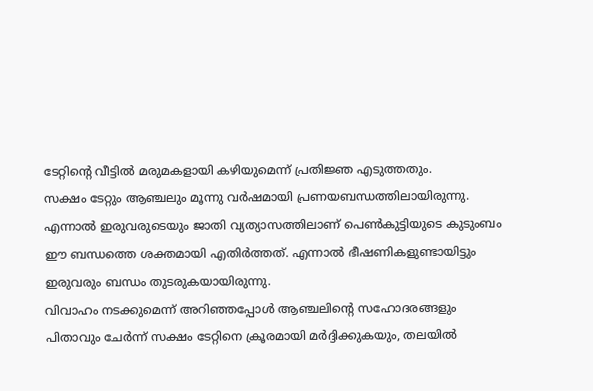ടേറ്റിന്റെ വീട്ടിൽ മരുമകളായി കഴിയുമെന്ന് പ്രതിജ്ഞ എടുത്തതും.
സക്ഷം ടേറ്റും ആഞ്ചലും മൂന്നു വർഷമായി പ്രണയബന്ധത്തിലായിരുന്നു. എന്നാൽ ഇരുവരുടെയും ജാതി വ്യത്യാസത്തിലാണ് പെൺകുട്ടിയുടെ കുടുംബം ഈ ബന്ധത്തെ ശക്തമായി എതിർത്തത്. എന്നാൽ ഭീഷണികളുണ്ടായിട്ടും ഇരുവരും ബന്ധം തുടരുകയായിരുന്നു.
വിവാഹം നടക്കുമെന്ന് അറിഞ്ഞപ്പോൾ ആഞ്ചലിന്റെ സഹോദരങ്ങളും പിതാവും ചേർന്ന് സക്ഷം ടേറ്റിനെ ക്രൂരമായി മർദ്ദിക്കുകയും, തലയിൽ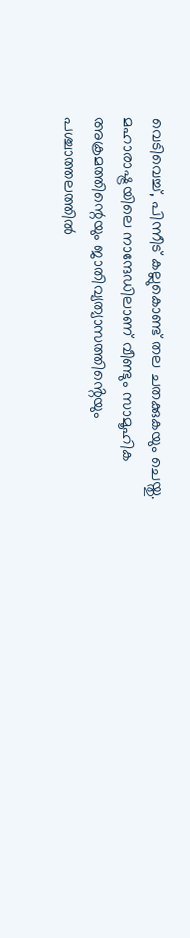വെടിവെച്ച്, പിന്നീട് കല്ലുകൊണ്ട് തല ചതക്കുകയും ചെയ്തു.
മഹാരാഷ്ട്രയിലെ നാന്ദേഡിലാണ് വീണ്ടും സാമൂഹിക അക്രമത്തിന്റെയും ജാതിവ്യത്യാസത്തിൻ്റെയും പശ്ചാത്തലത്തിൽ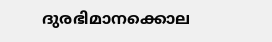ദുരഭിമാനക്കൊല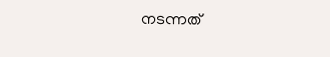നടന്നത്